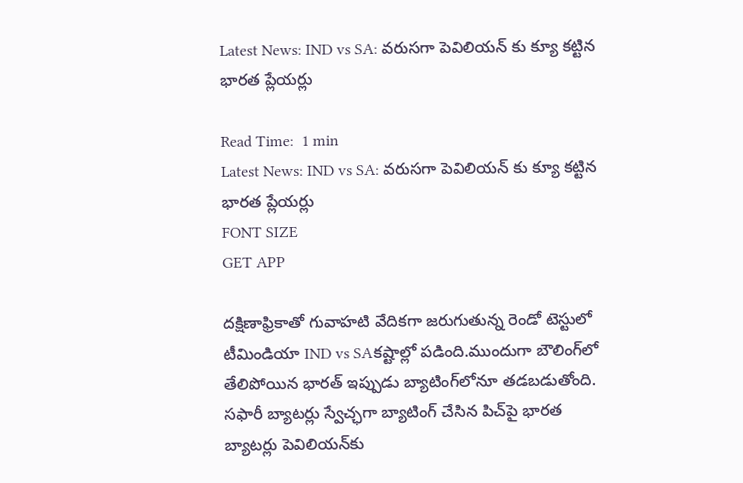Latest News: IND vs SA: వరుసగా పెవిలియన్ కు క్యూ కట్టిన భారత ప్లేయర్లు

Read Time:  1 min
Latest News: IND vs SA: వరుసగా పెవిలియన్ కు క్యూ కట్టిన భారత ప్లేయర్లు
FONT SIZE
GET APP

దక్షిణాఫ్రికాతో గువాహ‌టి వేదికగా జరుగుతున్న రెండో టెస్టులో టీమిండియా IND vs SAకష్టాల్లో పడింది.ముందుగా బౌలింగ్‌లో తేలిపోయిన భారత్ ఇప్పుడు బ్యాటింగ్‌లోనూ తడబడుతోంది. సఫారీ బ్యాటర్లు స్వేచ్ఛగా బ్యాటింగ్ చేసిన పిచ్‌పై భారత బ్యాటర్లు పెవిలియన్‌కు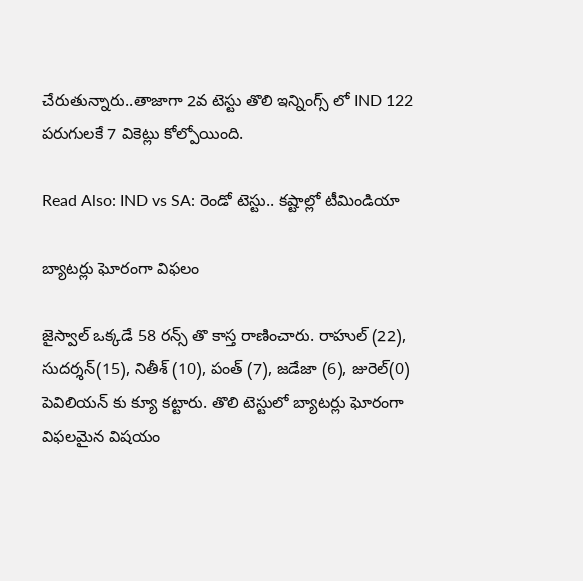చేరుతున్నారు..తాజాగా 2వ టెస్టు తొలి ఇన్నింగ్స్ లో IND 122 పరుగులకే 7 వికెట్లు కోల్పోయింది.

Read Also: IND vs SA: రెండో టెస్టు.. కష్టాల్లో టీమిండియా

బ్యాటర్లు ఘోరంగా విఫలం

జైస్వాల్ ఒక్కడే 58 రన్స్ తొ కాస్త రాణించారు. రాహుల్ (22), సుదర్శన్(15), నితీశ్ (10), పంత్ (7), జడేజా (6), జురెల్(0) పెవిలియన్ కు క్యూ కట్టారు. తొలి టెస్టులో బ్యాటర్లు ఘోరంగా విఫలమైన విషయం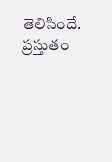తెలిసిందే. ప్రస్తుతం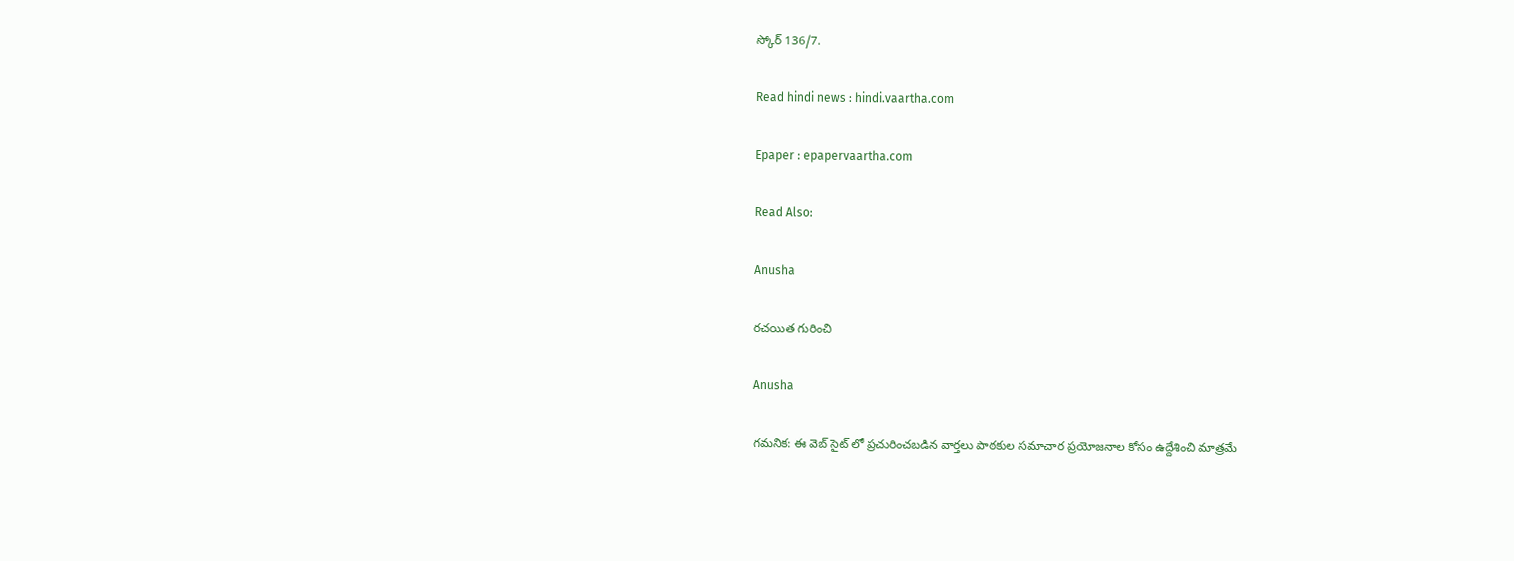స్కోర్ 136/7.

Read hindi news : hindi.vaartha.com

Epaper : epapervaartha.com

Read Also:

Anusha

రచయిత గురించి

Anusha

గమనిక: ఈ వెబ్ సైట్ లో ప్రచురించబడిన వార్తలు పాఠకుల సమాచార ప్రయోజనాల కోసం ఉద్దేశించి మాత్రమే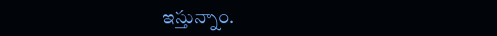ఇస్తున్నాం.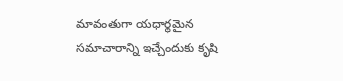మావంతుగా యధార్థమైన సమాచారాన్ని ఇచ్చేందుకు కృషి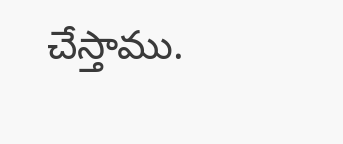చేస్తాము.